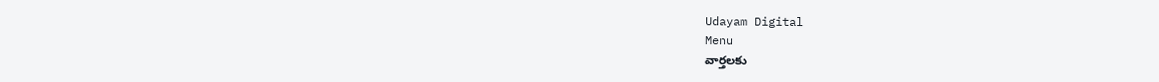Udayam Digital
Menu
వార్తలకు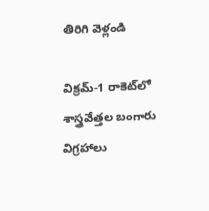తిరిగి వెళ్లండి

విక్రమ్-1 రాకెట్‌లో శాస్త్రవేత్తల బంగారు విగ్రహాలు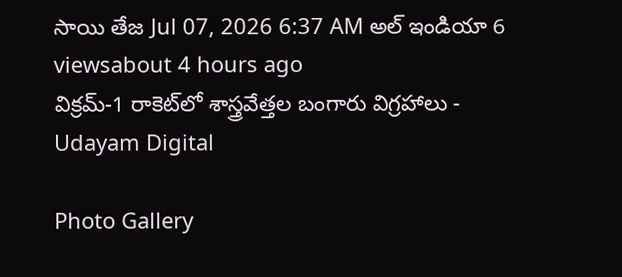సాయి తేజ Jul 07, 2026 6:37 AM అల్ ఇండియా 6 viewsabout 4 hours ago
విక్రమ్-1 రాకెట్‌లో శాస్త్రవేత్తల బంగారు విగ్రహాలు - Udayam Digital

Photo Gallery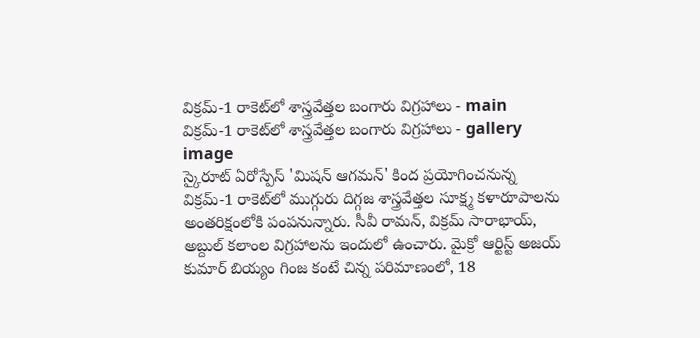విక్రమ్-1 రాకెట్‌లో శాస్త్రవేత్తల బంగారు విగ్రహాలు - main
విక్రమ్-1 రాకెట్‌లో శాస్త్రవేత్తల బంగారు విగ్రహాలు - gallery image
స్కైరూట్ ఏరోస్పేస్ 'మిషన్ ఆగమన్' కింద ప్రయోగించనున్న విక్రమ్-1 రాకెట్‌లో ముగ్గురు దిగ్గజ శాస్త్రవేత్తల సూక్ష్మ కళారూపాలను అంతరిక్షంలోకి పంపనున్నారు. సీవీ రామన్, విక్రమ్ సారాభాయ్, అబ్దుల్ కలాంల విగ్రహాలను ఇందులో ఉంచారు. మైక్రో ఆర్టిస్ట్ అజయ్ కుమార్ బియ్యం గింజ కంటే చిన్న పరిమాణంలో, 18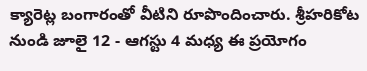క్యారెట్ల బంగారంతో వీటిని రూపొందించారు. శ్రీహరికోట నుండి జూలై 12 - ఆగస్టు 4 మధ్య ఈ ప్రయోగం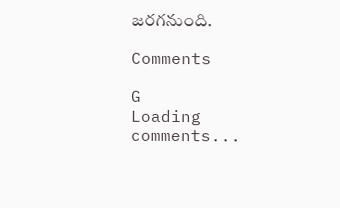జరగనుంది.

Comments

G
Loading comments...